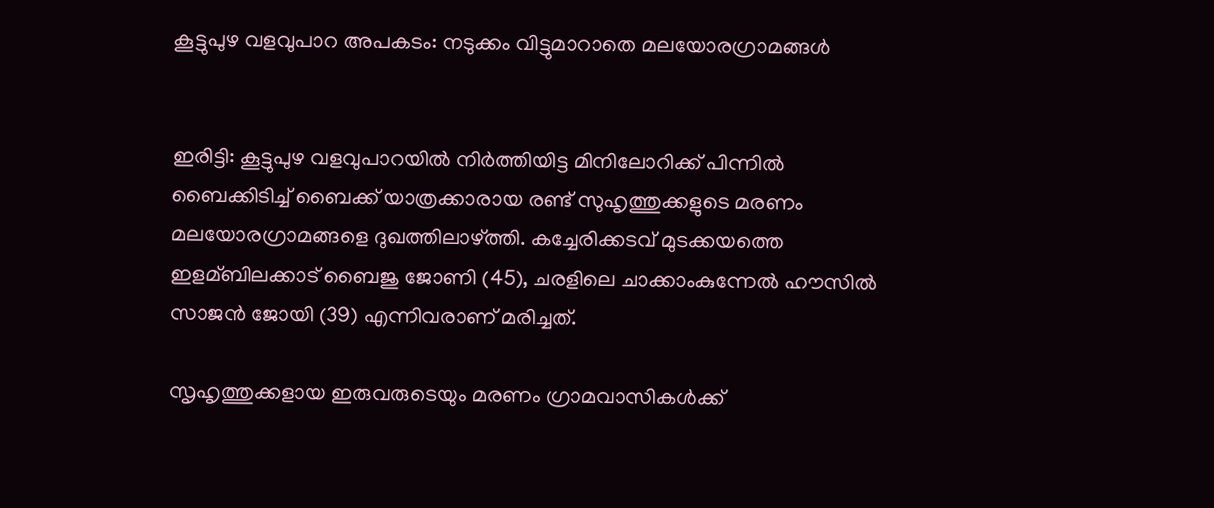കൂട്ടുപുഴ വളവുപാറ അപകടം: നടുക്കം വിട്ടുമാറാതെ മലയോരഗ്രാമങ്ങള്‍


ഇരിട്ടി: കൂട്ടുപുഴ വളവുപാറയില്‍ നിര്‍ത്തിയിട്ട മിനിലോറിക്ക് പിന്നില്‍ ബൈക്കിടിച്ച്‌ ബൈക്ക് യാത്രക്കാരായ രണ്ട് സുഹൃത്തുക്കളുടെ മരണം മലയോരഗ്രാമങ്ങളെ ദുഖത്തിലാഴ്ത്തി. കച്ചേരിക്കടവ് മുടക്കയത്തെ ഇളമ്ബിലക്കാട് ബൈജു ജോണി (45), ചരളിലെ ചാക്കാംകുന്നേല്‍ ഹൗസില്‍ സാജന്‍ ജോയി (39) എന്നിവരാണ് മരിച്ചത്.

സൃഹൃത്തുക്കളായ ഇരുവരുടെയും മരണം ഗ്രാമവാസികള്‍ക്ക്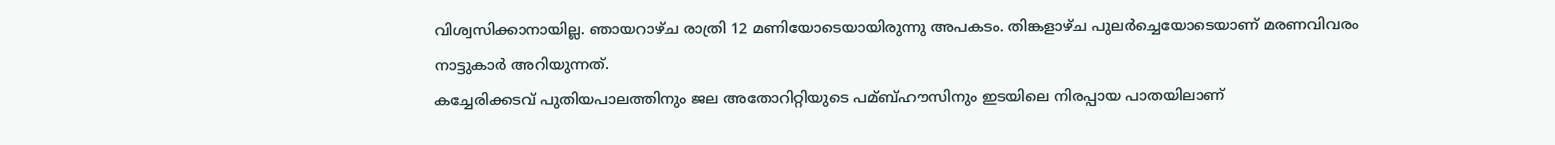വിശ്വസിക്കാനായില്ല. ഞായറാഴ്ച രാത്രി 12 മണിയോടെയായിരുന്നു അപകടം. തിങ്കളാഴ്ച പുലര്‍ച്ചെയോടെയാണ് മരണവിവരം നാട്ടുകാര്‍ അറിയുന്നത്.
കച്ചേരിക്കടവ് പുതിയപാലത്തിനും ജല അതോറിറ്റിയുടെ പമ്ബ്‌ഹൗസിനും ഇടയിലെ നിരപ്പായ പാതയിലാണ്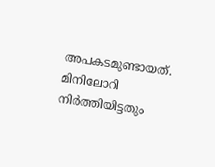അപകടമുണ്ടായത്. മിനിലോറി നിര്‍ത്തിയിട്ടതും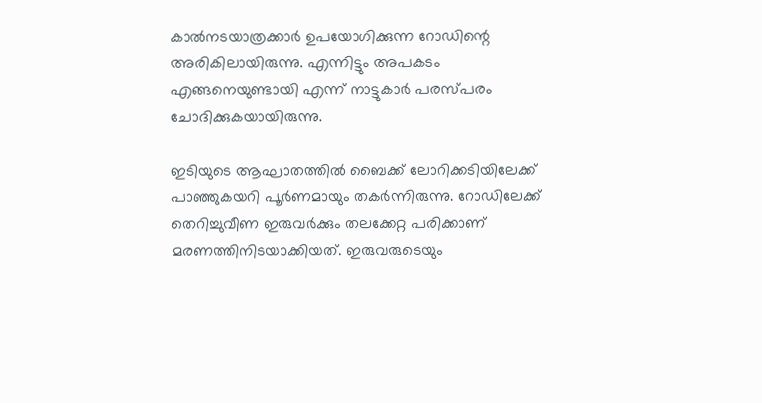കാല്‍നടയാത്രക്കാര്‍ ഉപയോഗിക്കുന്ന റോഡിന്റെ അരികിലായിരുന്നു. എന്നിട്ടും അപകടം എങ്ങനെയുണ്ടായി എന്ന് നാട്ടുകാര്‍ പരസ്പരം ചോദിക്കുകയായിരുന്നു.

ഇടിയുടെ ആഘാതത്തില്‍ ബൈക്ക് ലോറിക്കടിയിലേക്ക് പാഞ്ഞുകയറി പൂര്‍ണമായും തകര്‍ന്നിരുന്നു. റോഡിലേക്ക് തെറിച്ചുവീണ ഇരുവര്‍ക്കും തലക്കേറ്റ പരിക്കാണ് മരണത്തിനിടയാക്കിയത്. ഇരുവരുടെയും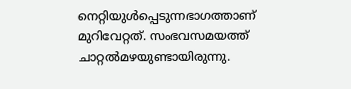നെറ്റിയുള്‍പ്പെടുന്നഭാഗത്താണ് മുറിവേറ്റത്. സംഭവസമയത്ത് ചാറ്റല്‍മഴയുണ്ടായിരുന്നു.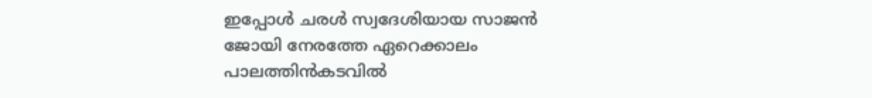ഇപ്പോള്‍ ചരള്‍ സ്വദേശിയായ സാജന്‍ ജോയി നേരത്തേ ഏറെക്കാലം പാലത്തിന്‍കടവില്‍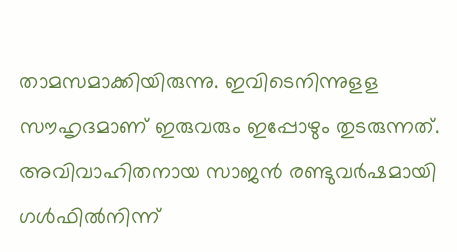താമസമാക്കിയിരുന്നു. ഇവിടെനിന്നുളള സൗഹൃദമാണ് ഇരുവരും ഇപ്പോഴും തുടരുന്നത്. അവിവാഹിതനായ സാജന്‍ രണ്ടുവര്‍ഷമായി ഗള്‍ഫില്‍നിന്ന്‌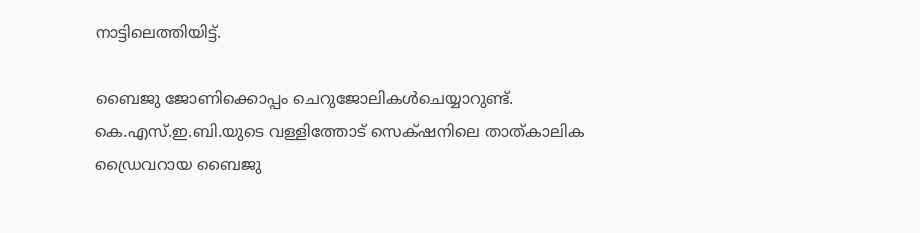നാട്ടിലെത്തിയിട്ട്.

ബൈജു ജോണിക്കൊപ്പം ചെറുജോലികള്‍ചെയ്യാറുണ്ട്. കെ.എസ്.ഇ.ബി.യുടെ വള്ളിത്തോട് സെക്‌ഷനിലെ താത്‌കാലിക ഡ്രൈവറായ ബൈജു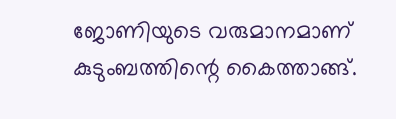ജോണിയുടെ വരുമാനമാണ് കുടുംബത്തിന്റെ കൈത്താങ്ങ്.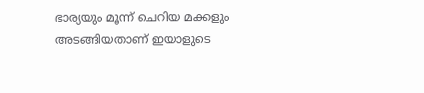ഭാര്യയും മൂന്ന് ചെറിയ മക്കളും അടങ്ങിയതാണ് ഇയാളുടെ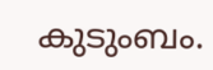കുടുംബം.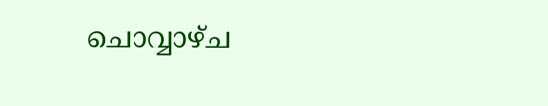ചൊവ്വാഴ്ച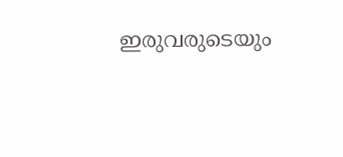ഇരുവരുടെയും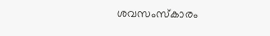ശവസംസ്കാരം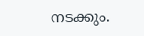നടക്കും.